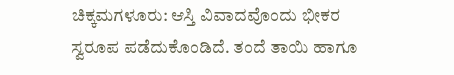ಚಿಕ್ಕಮಗಳೂರು: ಆಸ್ತಿ ವಿವಾದವೊಂದು ಭೀಕರ ಸ್ವರೂಪ ಪಡೆದುಕೊಂಡಿದೆ. ತಂದೆ ತಾಯಿ ಹಾಗೂ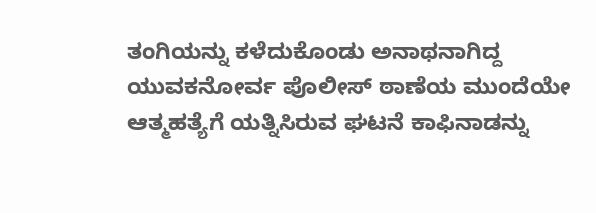ತಂಗಿಯನ್ನು ಕಳೆದುಕೊಂಡು ಅನಾಥನಾಗಿದ್ದ ಯುವಕನೋರ್ವ ಪೊಲೀಸ್ ಠಾಣೆಯ ಮುಂದೆಯೇ ಆತ್ಮಹತ್ಯೆಗೆ ಯತ್ನಿಸಿರುವ ಘಟನೆ ಕಾಫಿನಾಡನ್ನು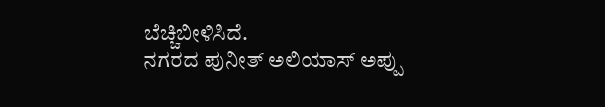ಬೆಚ್ಚಿಬೀಳಿಸಿದೆ.
ನಗರದ ಪುನೀತ್ ಅಲಿಯಾಸ್ ಅಪ್ಪು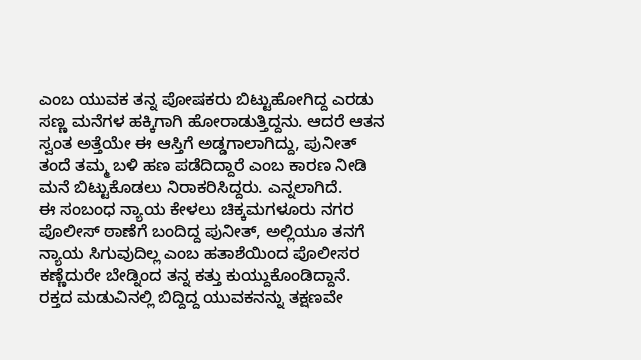ಎಂಬ ಯುವಕ ತನ್ನ ಪೋಷಕರು ಬಿಟ್ಟುಹೋಗಿದ್ದ ಎರಡು ಸಣ್ಣ ಮನೆಗಳ ಹಕ್ಕಿಗಾಗಿ ಹೋರಾಡುತ್ತಿದ್ದನು. ಆದರೆ ಆತನ ಸ್ವಂತ ಅತ್ತೆಯೇ ಈ ಆಸ್ತಿಗೆ ಅಡ್ಡಗಾಲಾಗಿದ್ದು, ಪುನೀತ್ ತಂದೆ ತಮ್ಮ ಬಳಿ ಹಣ ಪಡೆದಿದ್ದಾರೆ ಎಂಬ ಕಾರಣ ನೀಡಿ ಮನೆ ಬಿಟ್ಟುಕೊಡಲು ನಿರಾಕರಿಸಿದ್ದರು. ಎನ್ನಲಾಗಿದೆ.
ಈ ಸಂಬಂಧ ನ್ಯಾಯ ಕೇಳಲು ಚಿಕ್ಕಮಗಳೂರು ನಗರ ಪೊಲೀಸ್ ಠಾಣೆಗೆ ಬಂದಿದ್ದ ಪುನೀತ್, ಅಲ್ಲಿಯೂ ತನಗೆ ನ್ಯಾಯ ಸಿಗುವುದಿಲ್ಲ ಎಂಬ ಹತಾಶೆಯಿಂದ ಪೊಲೀಸರ ಕಣ್ಣೆದುರೇ ಬೇಡ್ನಿಂದ ತನ್ನ ಕತ್ತು ಕುಯ್ದುಕೊಂಡಿದ್ದಾನೆ.
ರಕ್ತದ ಮಡುವಿನಲ್ಲಿ ಬಿದ್ದಿದ್ದ ಯುವಕನನ್ನು ತಕ್ಷಣವೇ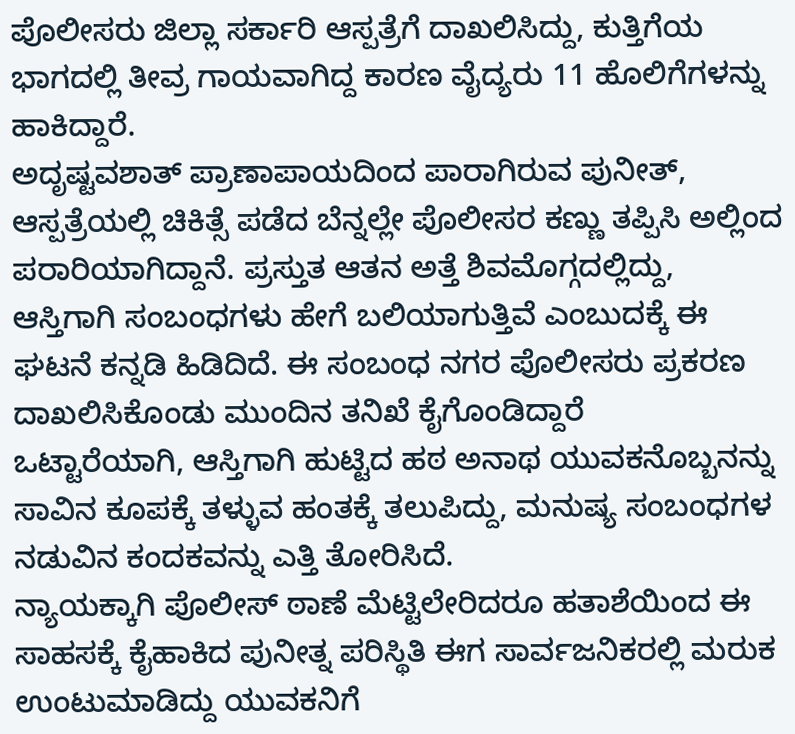ಪೊಲೀಸರು ಜಿಲ್ಲಾ ಸರ್ಕಾರಿ ಆಸ್ಪತ್ರೆಗೆ ದಾಖಲಿಸಿದ್ದು, ಕುತ್ತಿಗೆಯ ಭಾಗದಲ್ಲಿ ತೀವ್ರ ಗಾಯವಾಗಿದ್ದ ಕಾರಣ ವೈದ್ಯರು 11 ಹೊಲಿಗೆಗಳನ್ನು ಹಾಕಿದ್ದಾರೆ.
ಅದೃಷ್ಟವಶಾತ್ ಪ್ರಾಣಾಪಾಯದಿಂದ ಪಾರಾಗಿರುವ ಪುನೀತ್, ಆಸ್ಪತ್ರೆಯಲ್ಲಿ ಚಿಕಿತ್ಸೆ ಪಡೆದ ಬೆನ್ನಲ್ಲೇ ಪೊಲೀಸರ ಕಣ್ಣು ತಪ್ಪಿಸಿ ಅಲ್ಲಿಂದ ಪರಾರಿಯಾಗಿದ್ದಾನೆ. ಪ್ರಸ್ತುತ ಆತನ ಅತ್ತೆ ಶಿವಮೊಗ್ಗದಲ್ಲಿದ್ದು, ಆಸ್ತಿಗಾಗಿ ಸಂಬಂಧಗಳು ಹೇಗೆ ಬಲಿಯಾಗುತ್ತಿವೆ ಎಂಬುದಕ್ಕೆ ಈ ಘಟನೆ ಕನ್ನಡಿ ಹಿಡಿದಿದೆ. ಈ ಸಂಬಂಧ ನಗರ ಪೊಲೀಸರು ಪ್ರಕರಣ ದಾಖಲಿಸಿಕೊಂಡು ಮುಂದಿನ ತನಿಖೆ ಕೈಗೊಂಡಿದ್ದಾರೆ
ಒಟ್ಟಾರೆಯಾಗಿ, ಆಸ್ತಿಗಾಗಿ ಹುಟ್ಟಿದ ಹಠ ಅನಾಥ ಯುವಕನೊಬ್ಬನನ್ನು ಸಾವಿನ ಕೂಪಕ್ಕೆ ತಳ್ಳುವ ಹಂತಕ್ಕೆ ತಲುಪಿದ್ದು, ಮನುಷ್ಯ ಸಂಬಂಧಗಳ ನಡುವಿನ ಕಂದಕವನ್ನು ಎತ್ತಿ ತೋರಿಸಿದೆ.
ನ್ಯಾಯಕ್ಕಾಗಿ ಪೊಲೀಸ್ ಠಾಣೆ ಮೆಟ್ಟಿಲೇರಿದರೂ ಹತಾಶೆಯಿಂದ ಈ ಸಾಹಸಕ್ಕೆ ಕೈಹಾಕಿದ ಪುನೀತ್ನ ಪರಿಸ್ಥಿತಿ ಈಗ ಸಾರ್ವಜನಿಕರಲ್ಲಿ ಮರುಕ ಉಂಟುಮಾಡಿದ್ದು ಯುವಕನಿಗೆ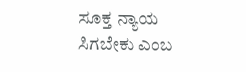ಸೂಕ್ತ ನ್ಯಾಯ ಸಿಗಬೇಕು ಎಂಬ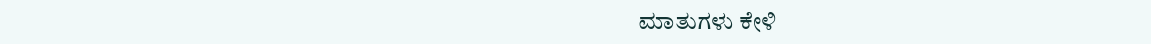ಮಾತುಗಳು ಕೇಳಿ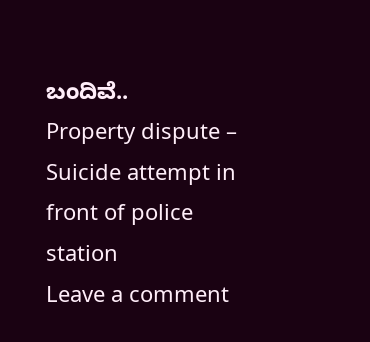ಬಂದಿವೆ..
Property dispute – Suicide attempt in front of police station
Leave a comment